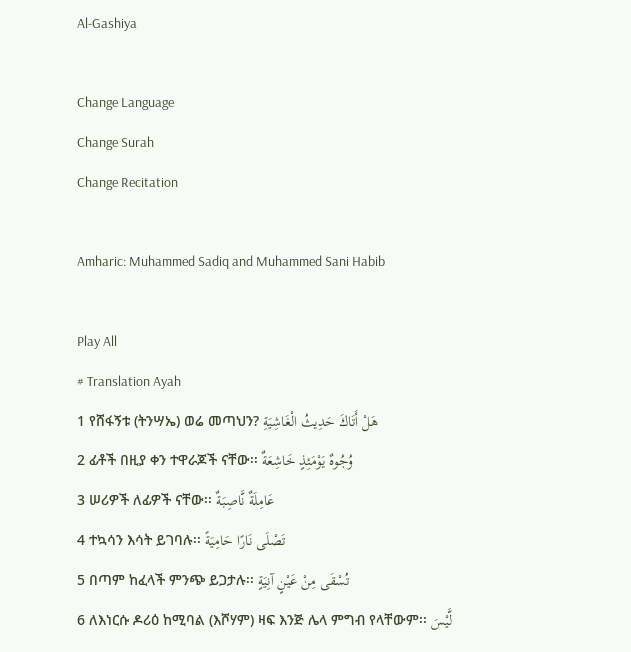Al-Gashiya

Change Language
Change Surah
Change Recitation

Amharic: Muhammed Sadiq and Muhammed Sani Habib

Play All
# Translation Ayah
1 የሸፋኝቱ (ትንሣኤ) ወሬ መጣህን? هَلْ أَتَاكَ حَدِيثُ الْغَاشِيَةِ
2 ፊቶች በዚያ ቀን ተዋራጆች ናቸው፡፡ وُجُوهٌ يَوْمَئِذٍ خَاشِعَةٌ
3 ሠሪዎች ለፊዎች ናቸው፡፡ عَامِلَةٌ نَّاصِبَةٌ
4 ተኳሳን እሳት ይገባሉ፡፡ تَصْلَى نَارًا حَامِيَةً
5 በጣም ከፈላች ምንጭ ይጋታሉ፡፡ تُسْقَى مِنْ عَيْنٍ آنِيَةٍ
6 ለእነርሱ ዶሪዕ ከሚባል (እሾሃም) ዛፍ እንጅ ሌላ ምግብ የላቸውም፡፡ لَّيْسَ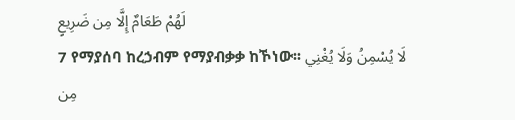لَهُمْ طَعَامٌ إِلَّا مِن ضَرِيعٍ
7 የማያሰባ ከረኃብም የማያብቃቃ ከኾነው፡፡ لَا يُسْمِنُ وَلَا يُغْنِي مِن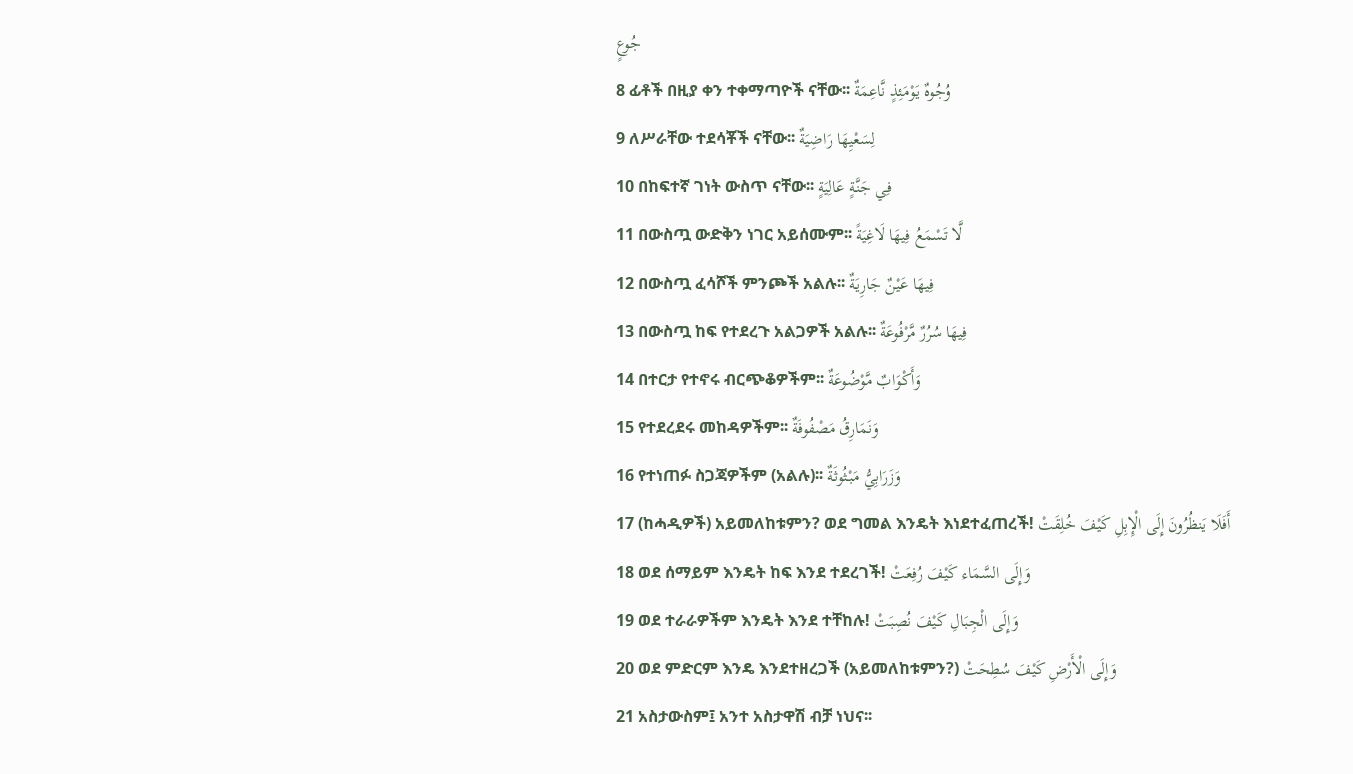جُوعٍ
8 ፊቶች በዚያ ቀን ተቀማጣዮች ናቸው፡፡ وُجُوهٌ يَوْمَئِذٍ نَّاعِمَةٌ
9 ለሥራቸው ተደሳቾች ናቸው፡፡ لِسَعْيِهَا رَاضِيَةٌ
10 በከፍተኛ ገነት ውስጥ ናቸው፡፡ فِي جَنَّةٍ عَالِيَةٍ
11 በውስጧ ውድቅን ነገር አይሰሙም፡፡ لَّا تَسْمَعُ فِيهَا لَاغِيَةً
12 በውስጧ ፈሳሾች ምንጮች አልሉ፡፡ فِيهَا عَيْنٌ جَارِيَةٌ
13 በውስጧ ከፍ የተደረጉ አልጋዎች አልሉ፡፡ فِيهَا سُرُرٌ مَّرْفُوعَةٌ
14 በተርታ የተኖሩ ብርጭቆዎችም፡፡ وَأَكْوَابٌ مَّوْضُوعَةٌ
15 የተደረደሩ መከዳዎችም፡፡ وَنَمَارِقُ مَصْفُوفَةٌ
16 የተነጠፉ ስጋጃዎችም (አልሉ)፡፡ وَزَرَابِيُّ مَبْثُوثَةٌ
17 (ከሓዲዎች) አይመለከቱምን? ወደ ግመል እንዴት እነደተፈጠረች! أَفَلَا يَنظُرُونَ إِلَى الْإِبِلِ كَيْفَ خُلِقَتْ
18 ወደ ሰማይም እንዴት ከፍ እንደ ተደረገች! وَإِلَى السَّمَاء كَيْفَ رُفِعَتْ
19 ወደ ተራራዎችም እንዴት እንደ ተቸከሉ! وَإِلَى الْجِبَالِ كَيْفَ نُصِبَتْ
20 ወደ ምድርም እንዴ እንደተዘረጋች (አይመለከቱምን?) وَإِلَى الْأَرْضِ كَيْفَ سُطِحَتْ
21 አስታውስም፤ አንተ አስታዋሽ ብቻ ነህና፡፡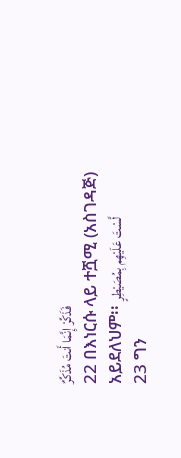فَذَكِّرْ إِنَّمَا أَنتَ مُذَكِّرٌ
22 በእነርሱ ላይ ተሿሚ (አስገዳጅ) አይደለህም፡፡ لَّسْتَ عَلَيْهِم بِمُصَيْطِرٍ
23 ግን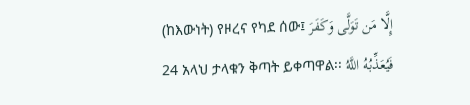(ከእውነት) የዞረና የካደ ሰው፤ إِلَّا مَن تَوَلَّى وَكَفَرَ
24 አላህ ታላቁን ቅጣት ይቀጣዋል፡፡ فَيُعَذِّبُهُ اللَّهُ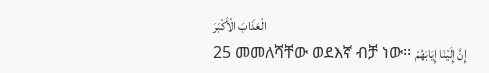الْعَذَابَ الْأَكْبَرَ
25 መመለሻቸው ወደእኛ ብቻ ነው፡፡ إِنَّ إِلَيْنَا إِيَابَهُمْ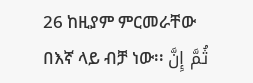26 ከዚያም ምርመራቸው በእኛ ላይ ብቻ ነው፡፡ ثُمَّ إِنَّ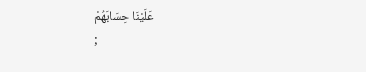عَلَيْنَا حِسَابَهُمْ
;